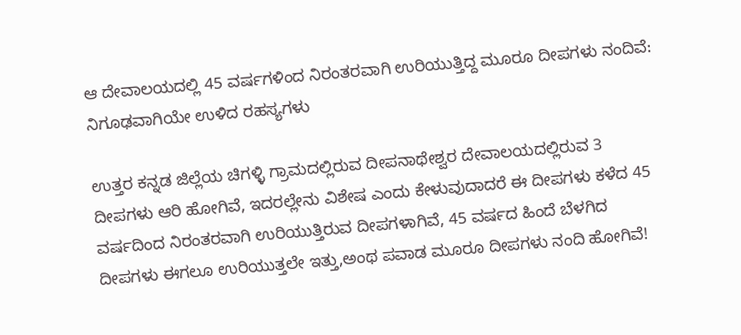ಆ ದೇವಾಲಯದಲ್ಲಿ 45 ವರ್ಷಗಳಿಂದ ನಿರಂತರವಾಗಿ ಉರಿಯುತ್ತಿದ್ದ ಮೂರೂ ದೀಪಗಳು ನಂದಿವೆ: ನಿಗೂಢವಾಗಿಯೇ ಉಳಿದ ರಹಸ್ಯಗಳು

ಉತ್ತರ ಕನ್ನಡ ಜಿಲ್ಲೆಯ ಚಿಗಳ್ಳಿ ಗ್ರಾಮದಲ್ಲಿರುವ ದೀಪನಾಥೇಶ್ವರ ದೇವಾಲಯದಲ್ಲಿರುವ 3 ದೀಪಗಳು ಆರಿ ಹೋಗಿವೆ, ಇದರಲ್ಲೇನು ವಿಶೇಷ ಎಂದು ಕೇಳುವುದಾದರೆ ಈ ದೀಪಗಳು ಕಳೆದ 45 ವರ್ಷದಿಂದ ನಿರಂತರವಾಗಿ ಉರಿಯುತ್ತಿರುವ ದೀಪಗಳಾಗಿವೆ, 45 ವರ್ಷದ ಹಿಂದೆ ಬೆಳಗಿದ ದೀಪಗಳು ಈಗಲೂ ಉರಿಯುತ್ತಲೇ ಇತ್ತು,ಅಂಥ ಪವಾಡ ಮೂರೂ ದೀಪಗಳು ನಂದಿ ಹೋಗಿವೆ!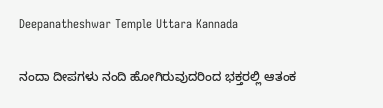Deepanatheshwar Temple Uttara Kannada

ನಂದಾ ದೀಪಗಳು ನಂದಿ ಹೋಗಿರುವುದರಿಂದ ಭಕ್ತರಲ್ಲಿ ಆತಂಕ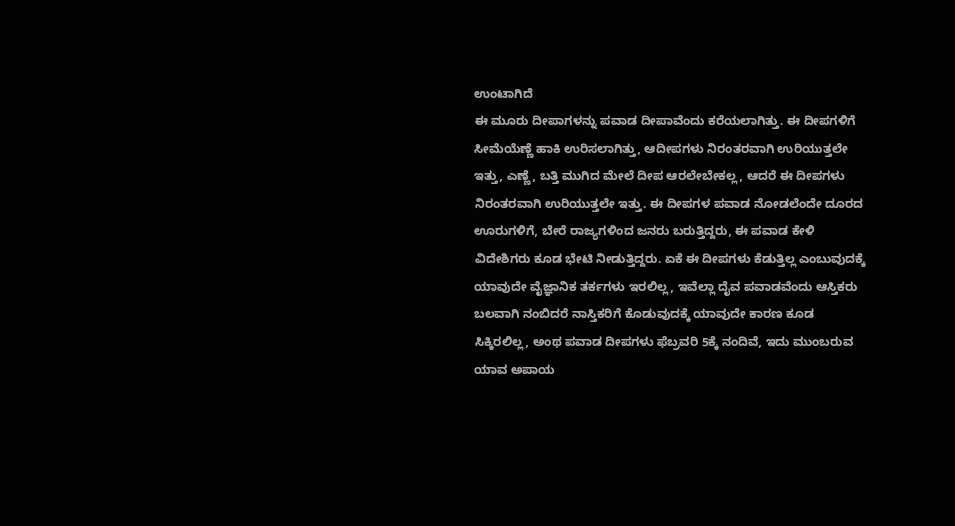ಉಂಟಾಗಿದೆ
ಈ ಮೂರು ದೀಪಾಗಳನ್ನು ಪವಾಡ ದೀಪಾವೆಂದು ಕರೆಯಲಾಗಿತ್ತು. ಈ ದೀಪಗಳಿಗೆ ಸೀಮೆಯೆಣ್ಣೆ ಹಾಕಿ ಉರಿಸಲಾಗಿತ್ತು, ಆದೀಪಗಳು ನಿರಂತರವಾಗಿ ಉರಿಯುತ್ತಲೇ ಇತ್ತು, ಎಣ್ಣೆ, ಬತ್ತಿ ಮುಗಿದ ಮೇಲೆ ದೀಪ ಆರಲೇಬೇಕಲ್ಲ, ಆದರೆ ಈ ದೀಪಗಳು ನಿರಂತರವಾಗಿ ಉರಿಯುತ್ತಲೇ ಇತ್ತು. ಈ ದೀಪಗಳ ಪವಾಡ ನೋಡಲೆಂದೇ ದೂರದ ಊರುಗಳಿಗೆ, ಬೇರೆ ರಾಜ್ಯಗಳಿಂದ ಜನರು ಬರುತ್ತಿದ್ದರು, ಈ ಪವಾಡ ಕೇಳಿ ವಿದೇಶಿಗರು ಕೂಡ ಭೇಟಿ ನೀಡುತ್ತಿದ್ದರು. ಏಕೆ ಈ ದೀಪಗಳು ಕೆಡುತ್ತಿಲ್ಲ ಎಂಬುವುದಕ್ಕೆ ಯಾವುದೇ ವೈಜ್ಞಾನಿಕ ತರ್ಕಗಳು ಇರಲಿಲ್ಲ, ಇವೆಲ್ಲಾ ದೈವ ಪವಾಡವೆಂದು ಆಸ್ತಿಕರು ಬಲವಾಗಿ ನಂಬಿದರೆ ನಾಸ್ತಿಕರಿಗೆ ಕೊಡುವುದಕ್ಕೆ ಯಾವುದೇ ಕಾರಣ ಕೂಡ ಸಿಕ್ಕಿರಲಿಲ್ಲ, ಅಂಥ ಪವಾಡ ದೀಪಗಳು ಫೆಬ್ರವರಿ 5ಕ್ಕೆ ನಂದಿವೆ, ಇದು ಮುಂಬರುವ ಯಾವ ಅಪಾಯ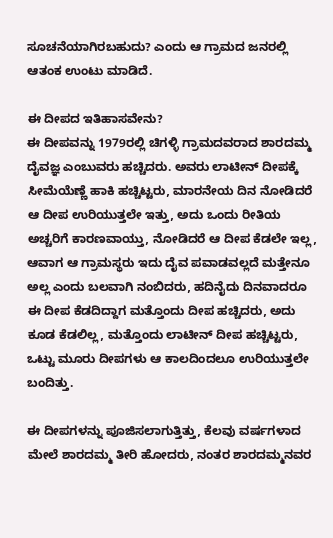ಸೂಚನೆಯಾಗಿರಬಹುದು? ಎಂದು ಆ ಗ್ರಾಮದ ಜನರಲ್ಲಿ ಆತಂಕ ಉಂಟು ಮಾಡಿದೆ.

ಈ ದೀಪದ ಇತಿಹಾಸವೇನು?
ಈ ದೀಪವನ್ನು 1979ರಲ್ಲಿ ಚಿಗಳ್ಳಿ ಗ್ರಾಮದವರಾದ ಶಾರದಮ್ಮ ದೈವಜ್ಞ ಎಂಬುವರು ಹಚ್ಚಿದರು. ಅವರು ಲಾಟೀನ್ ದೀಪಕ್ಕೆ ಸೀಮೆಯೆಣ್ಣೆ ಹಾಕಿ ಹಚ್ಚಿಟ್ಟರು, ಮಾರನೇಯ ದಿನ ನೋಡಿದರೆ ಆ ದೀಪ ಉರಿಯುತ್ತಲೇ ಇತ್ತು, ಅದು ಒಂದು ರೀತಿಯ ಅಚ್ಚರಿಗೆ ಕಾರಣವಾಯ್ತು, ನೋಡಿದರೆ ಆ ದೀಪ ಕೆಡಲೇ ಇಲ್ಲ, ಆವಾಗ ಆ ಗ್ರಾಮಸ್ಥರು ಇದು ದೈವ ಪವಾಡವಲ್ಲದೆ ಮತ್ತೇನೂ ಅಲ್ಲ ಎಂದು ಬಲವಾಗಿ ನಂಬಿದರು, ಹದಿನೈದು ದಿನವಾದರೂ ಈ ದೀಪ ಕೆಡದಿದ್ದಾಗ ಮತ್ತೊಂದು ದೀಪ ಹಚ್ಚಿದರು, ಅದು ಕೂಡ ಕೆಡಲಿಲ್ಲ, ಮತ್ತೊಂದು ಲಾಟೀನ್ ದೀಪ ಹಚ್ಚಿಟ್ಟರು, ಒಟ್ಟು ಮೂರು ದೀಪಗಳು ಆ ಕಾಲದಿಂದಲೂ ಉರಿಯುತ್ತಲೇ ಬಂದಿತ್ತು.

ಈ ದೀಪಗಳನ್ನು ಪೂಜಿಸಲಾಗುತ್ತಿತ್ತು, ಕೆಲವು ವರ್ಷಗಳಾದ ಮೇಲೆ ಶಾರದಮ್ಮ ತೀರಿ ಹೋದರು, ನಂತರ ಶಾರದಮ್ಮನವರ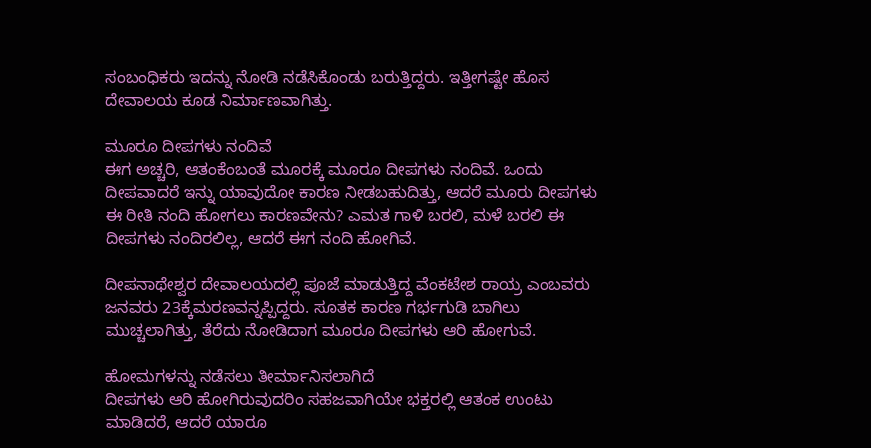ಸಂಬಂಧಿಕರು ಇದನ್ನು ನೋಡಿ ನಡೆಸಿಕೊಂಡು ಬರುತ್ತಿದ್ದರು. ಇತ್ತೀಗಷ್ಟೇ ಹೊಸ ದೇವಾಲಯ ಕೂಡ ನಿರ್ಮಾಣವಾಗಿತ್ತು.

ಮೂರೂ ದೀಪಗಳು ನಂದಿವೆ
ಈಗ ಅಚ್ಚರಿ, ಆತಂಕೆಂಬಂತೆ ಮೂರಕ್ಕೆ ಮೂರೂ ದೀಪಗಳು ನಂದಿವೆ. ಒಂದು ದೀಪವಾದರೆ ಇನ್ನು ಯಾವುದೋ ಕಾರಣ ನೀಡಬಹುದಿತ್ತು, ಆದರೆ ಮೂರು ದೀಪಗಳು ಈ ರೀತಿ ನಂದಿ ಹೋಗಲು ಕಾರಣವೇನು? ಎಮತ ಗಾಳಿ ಬರಲಿ, ಮಳೆ ಬರಲಿ ಈ ದೀಪಗಳು ನಂದಿರಲಿಲ್ಲ, ಆದರೆ ಈಗ ನಂದಿ ಹೋಗಿವೆ.

ದೀಪನಾಥೇಶ್ವರ ದೇವಾಲಯದಲ್ಲಿ ಪೂಜೆ ಮಾಡುತ್ತಿದ್ದ ವೆಂಕಟೇಶ ರಾಯ್ರ ಎಂಬವರು ಜನವರು 23ಕ್ಕೆಮರಣವನ್ನಪ್ಪಿದ್ದರು. ಸೂತಕ ಕಾರಣ ಗರ್ಭಗುಡಿ ಬಾಗಿಲು ಮುಚ್ಚಲಾಗಿತ್ತು, ತೆರೆದು ನೋಡಿದಾಗ ಮೂರೂ ದೀಪಗಳು ಆರಿ ಹೋಗುವೆ.

ಹೋಮಗಳನ್ನು ನಡೆಸಲು ತೀರ್ಮಾನಿಸಲಾಗಿದೆ
ದೀಪಗಳು ಆರಿ ಹೋಗಿರುವುದರಿಂ ಸಹಜವಾಗಿಯೇ ಭಕ್ತರಲ್ಲಿ ಆತಂಕ ಉಂಟು ಮಾಡಿದರೆ, ಆದರೆ ಯಾರೂ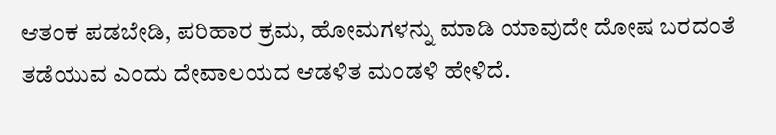ಆತಂಕ ಪಡಬೇಡಿ, ಪರಿಹಾರ ಕ್ರಮ, ಹೋಮಗಳನ್ನು ಮಾಡಿ ಯಾವುದೇ ದೋಷ ಬರದಂತೆ ತಡೆಯುವ ಎಂದು ದೇವಾಲಯದ ಆಡಳಿತ ಮಂಡಳಿ ಹೇಳಿದೆ.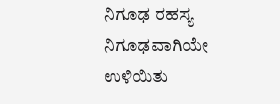ನಿಗೂಢ ರಹಸ್ಯ ನಿಗೂಢವಾಗಿಯೇ ಉಳಿಯಿತು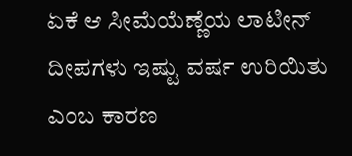ಏಕೆ ಆ ಸೀಮೆಯೆಣ್ಣೆಯ ಲಾಟೀನ್ ದೀಪಗಳು ಇಷ್ಟು ವರ್ಷ ಉರಿಯಿತು ಎಂಬ ಕಾರಣ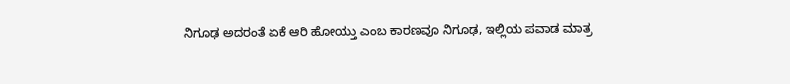ನಿಗೂಢ ಅದರಂತೆ ಏಕೆ ಆರಿ ಹೋಯ್ತು ಎಂಬ ಕಾರಣವೂ ನಿಗೂಢ, ಇಲ್ಲಿಯ ಪವಾಡ ಮಾತ್ರ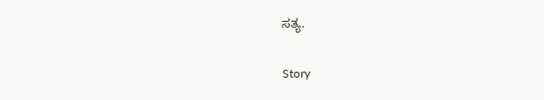ಸತ್ಯ.

Story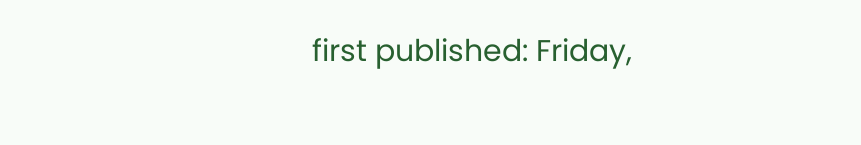first published: Friday,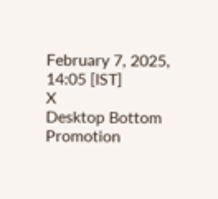February 7, 2025, 14:05 [IST]
X
Desktop Bottom Promotion